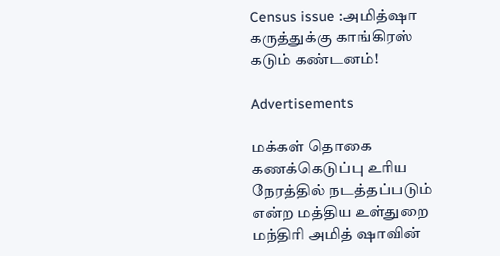Census issue :அமித்ஷா கருத்துக்கு காங்கிரஸ் கடும் கண்டனம்!

Advertisements

மக்கள் தொகை கணக்கெடுப்பு உரிய நேரத்தில் நடத்தப்படும் என்ற மத்திய உள்துறை மந்திரி அமித் ஷாவின்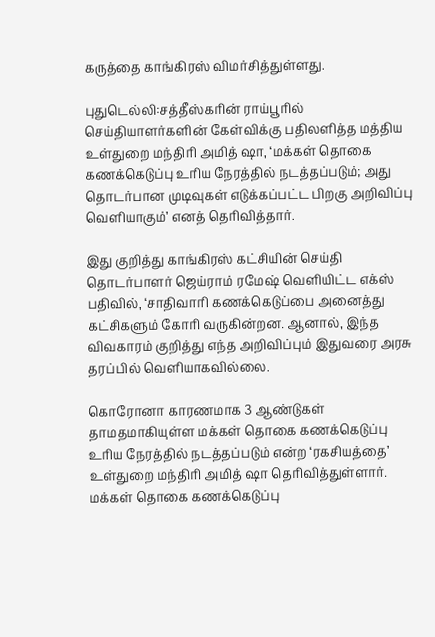கருத்தை காங்கிரஸ் விமர்சித்துள்ளது.

புதுடெல்லி:சத்தீஸ்கரின் ராய்பூரில் செய்தியாளர்களின் கேள்விக்கு பதிலளித்த மத்திய உள்துறை மந்திரி அமித் ஷா, ‘மக்கள் தொகை கணக்கெடுப்பு உரிய நேரத்தில் நடத்தப்படும்; அது தொடர்பான முடிவுகள் எடுக்கப்பட்ட பிறகு அறிவிப்பு வெளியாகும்’ எனத் தெரிவித்தார்.

இது குறித்து காங்கிரஸ் கட்சியின் செய்தி தொடர்பாளர் ஜெய்ராம் ரமேஷ் வெளியிட்ட எக்ஸ் பதிவில், ‘சாதிவாரி கணக்கெடுப்பை அனைத்து கட்சிகளும் கோரி வருகின்றன. ஆனால், இந்த விவகாரம் குறித்து எந்த அறிவிப்பும் இதுவரை அரசு தரப்பில் வெளியாகவில்லை.

கொரோனா காரணமாக 3 ஆண்டுகள் தாமதமாகியுள்ள மக்கள் தொகை கணக்கெடுப்பு உரிய நேரத்தில் நடத்தப்படும் என்ற ‘ரகசியத்தை’ உள்துறை மந்திரி அமித் ஷா தெரிவித்துள்ளார். மக்கள் தொகை கணக்கெடுப்பு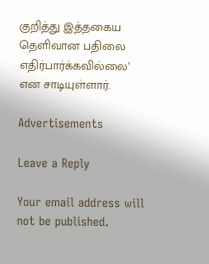குறித்து இத்தகைய தெளிவான பதிலை எதிர்பார்க்கவில்லை’ என சாடியுள்ளார்.

Advertisements

Leave a Reply

Your email address will not be published.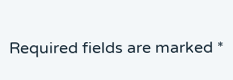Required fields are marked *